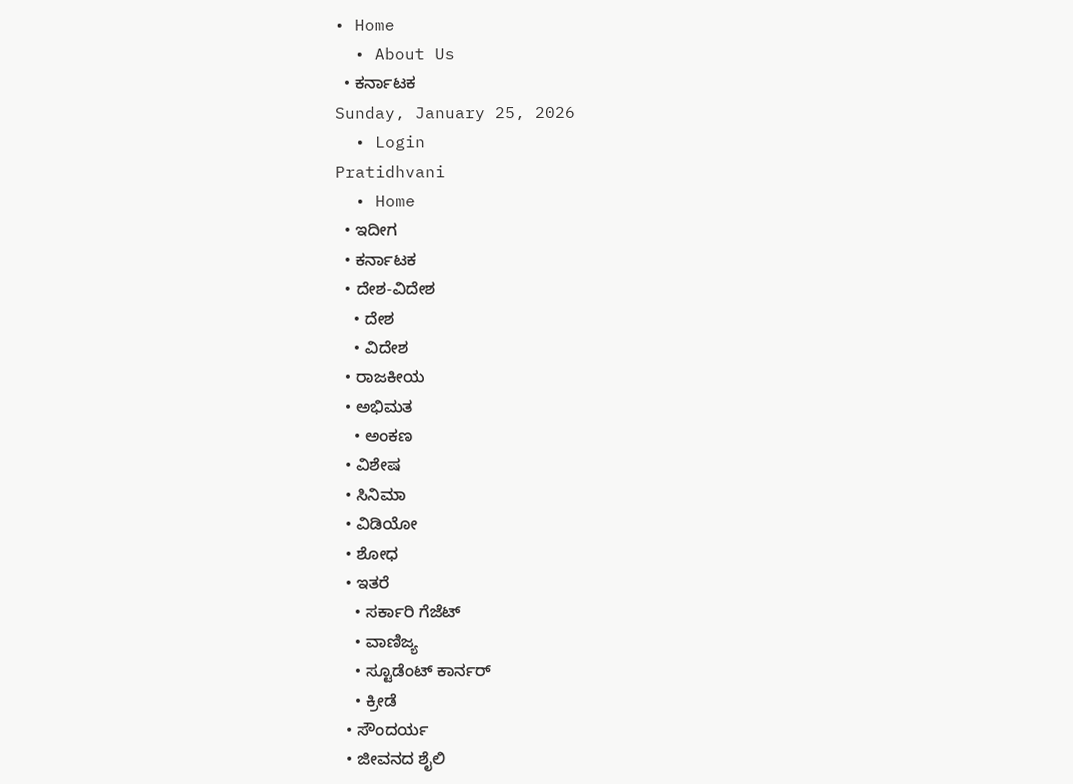• Home
  • About Us
  • ಕರ್ನಾಟಕ
Sunday, January 25, 2026
  • Login
Pratidhvani
  • Home
  • ಇದೀಗ
  • ಕರ್ನಾಟಕ
  • ದೇಶ-ವಿದೇಶ
    • ದೇಶ
    • ವಿದೇಶ
  • ರಾಜಕೀಯ
  • ಅಭಿಮತ
    • ಅಂಕಣ
  • ವಿಶೇಷ
  • ಸಿನಿಮಾ
  • ವಿಡಿಯೋ
  • ಶೋಧ
  • ಇತರೆ
    • ಸರ್ಕಾರಿ ಗೆಜೆಟ್
    • ವಾಣಿಜ್ಯ
    • ಸ್ಟೂಡೆಂಟ್‌ ಕಾರ್ನರ್
    • ಕ್ರೀಡೆ
  • ಸೌಂದರ್ಯ
  • ಜೀವನದ ಶೈಲಿ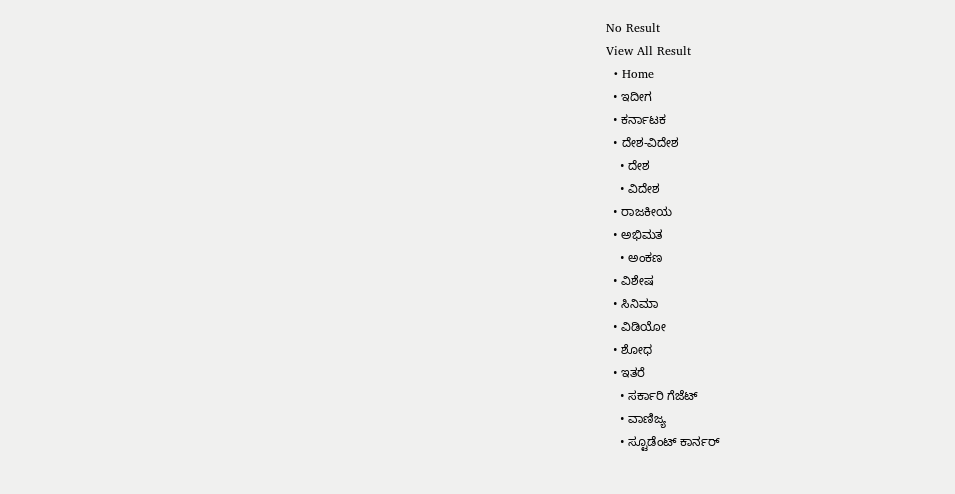No Result
View All Result
  • Home
  • ಇದೀಗ
  • ಕರ್ನಾಟಕ
  • ದೇಶ-ವಿದೇಶ
    • ದೇಶ
    • ವಿದೇಶ
  • ರಾಜಕೀಯ
  • ಅಭಿಮತ
    • ಅಂಕಣ
  • ವಿಶೇಷ
  • ಸಿನಿಮಾ
  • ವಿಡಿಯೋ
  • ಶೋಧ
  • ಇತರೆ
    • ಸರ್ಕಾರಿ ಗೆಜೆಟ್
    • ವಾಣಿಜ್ಯ
    • ಸ್ಟೂಡೆಂಟ್‌ ಕಾರ್ನರ್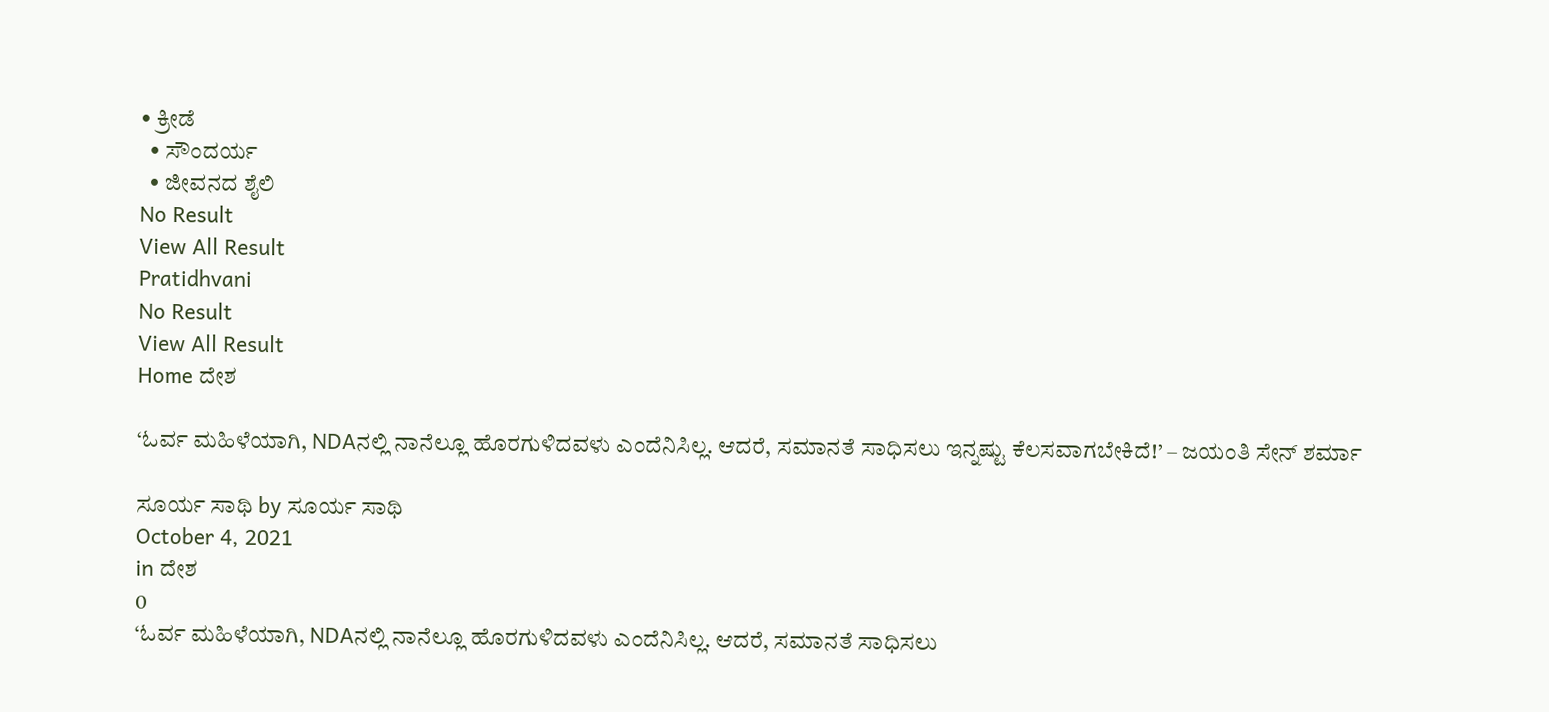• ಕ್ರೀಡೆ
  • ಸೌಂದರ್ಯ
  • ಜೀವನದ ಶೈಲಿ
No Result
View All Result
Pratidhvani
No Result
View All Result
Home ದೇಶ

‘ಓರ್ವ ಮಹಿಳೆಯಾಗಿ, NDAನಲ್ಲಿ ನಾನೆಲ್ಲೂ ಹೊರಗುಳಿದವಳು ಎಂದೆನಿಸಿಲ್ಲ. ಆದರೆ, ಸಮಾನತೆ ಸಾಧಿಸಲು ಇನ್ನಷ್ಟು ಕೆಲಸವಾಗಬೇಕಿದೆ!’ – ಜಯಂತಿ ಸೇನ್ ಶರ್ಮಾ

ಸೂರ್ಯ ಸಾಥಿ by ಸೂರ್ಯ ಸಾಥಿ
October 4, 2021
in ದೇಶ
0
‘ಓರ್ವ ಮಹಿಳೆಯಾಗಿ, NDAನಲ್ಲಿ ನಾನೆಲ್ಲೂ ಹೊರಗುಳಿದವಳು ಎಂದೆನಿಸಿಲ್ಲ. ಆದರೆ, ಸಮಾನತೆ ಸಾಧಿಸಲು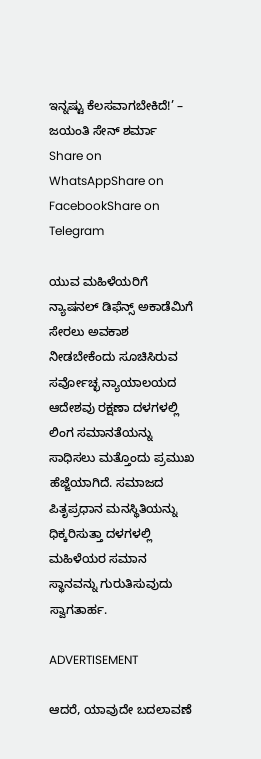ಇನ್ನಷ್ಟು ಕೆಲಸವಾಗಬೇಕಿದೆ!’ – ಜಯಂತಿ ಸೇನ್ ಶರ್ಮಾ
Share on WhatsAppShare on FacebookShare on Telegram

ಯುವ ಮಹಿಳೆಯರಿಗೆ ನ್ಯಾಷನಲ್ ಡಿಫೆನ್ಸ್ ಅಕಾಡೆಮಿಗೆ ಸೇರಲು ಅವಕಾಶ ನೀಡಬೇಕೆಂದು ಸೂಚಿಸಿರುವ ಸರ್ವೋಚ್ಛ ನ್ಯಾಯಾಲಯದ ಆದೇಶವು ರಕ್ಷಣಾ ದಳಗಳಲ್ಲಿ ಲಿಂಗ ಸಮಾನತೆಯನ್ನು ಸಾಧಿಸಲು ಮತ್ತೊಂದು ಪ್ರಮುಖ ಹೆಜ್ಜೆಯಾಗಿದೆ. ಸಮಾಜದ ಪಿತೃಪ್ರಧಾನ ಮನಸ್ಥಿತಿಯನ್ನು ಧಿಕ್ಕರಿಸುತ್ತಾ ದಳಗಳಲ್ಲಿ ಮಹಿಳೆಯರ ಸಮಾನ ಸ್ಥಾನವನ್ನು ಗುರುತಿಸುವುದು ಸ್ವಾಗತಾರ್ಹ.

ADVERTISEMENT

ಆದರೆ, ಯಾವುದೇ ಬದಲಾವಣೆ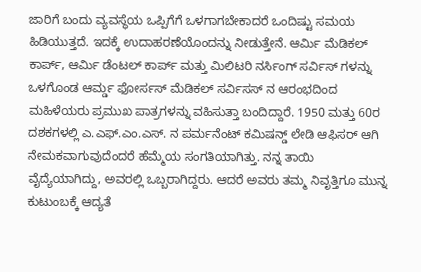ಜಾರಿಗೆ ಬಂದು ವ್ಯವಸ್ಥೆಯ ಒಪ್ಪಿಗೆಗೆ ಒಳಗಾಗಬೇಕಾದರೆ ಒಂದಿಷ್ಟು ಸಮಯ ಹಿಡಿಯುತ್ತದೆ. ಇದಕ್ಕೆ ಉದಾಹರಣೆಯೊಂದನ್ನು ನೀಡುತ್ತೇನೆ. ಆರ್ಮಿ ಮೆಡಿಕಲ್ ಕಾರ್ಪ್, ಆರ್ಮಿ ಡೆಂಟಲ್ ಕಾರ್ಪ್ ಮತ್ತು ಮಿಲಿಟರಿ ನರ್ಸಿಂಗ್ ಸರ್ವಿಸ್ ಗಳನ್ನು ಒಳಗೊಂಡ ಆರ್ಮ್ಡ ಫೋರ್ಸಸ್ ಮೆಡಿಕಲ್ ಸರ್ವಿಸಸ್ ನ ಆರಂಭದಿಂದ ಮಹಿಳೆಯರು ಪ್ರಮುಖ ಪಾತ್ರಗಳನ್ನು ವಹಿಸುತ್ತಾ ಬಂದಿದ್ದಾರೆ. 1950 ಮತ್ತು 60ರ ದಶಕಗಳಲ್ಲಿ ಎ.ಎಫ್.ಎಂ.ಎಸ್. ನ ಪರ್ಮನೆಂಟ್ ಕಮಿಷನ್ಡ್ ಲೇಡಿ ಆಫಿಸರ್ ಆಗಿ ನೇಮಕವಾಗುವುದೆಂದರೆ ಹೆಮ್ಮೆಯ ಸಂಗತಿಯಾಗಿತ್ತು. ನನ್ನ ತಾಯಿ ವೈದ್ಯೆಯಾಗಿದ್ದು, ಅವರಲ್ಲಿ ಒಬ್ಬರಾಗಿದ್ದರು. ಆದರೆ ಅವರು ತಮ್ಮ ನಿವೃತ್ತಿಗೂ ಮುನ್ನ ಕುಟುಂಬಕ್ಕೆ ಆದ್ಯತೆ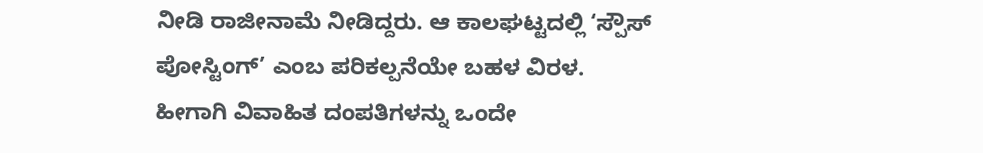ನೀಡಿ ರಾಜೀನಾಮೆ ನೀಡಿದ್ದರು. ಆ ಕಾಲಘಟ್ಟದಲ್ಲಿ ‘ಸ್ಪೌಸ್ ಪೋಸ್ಟಿಂಗ್’ ಎಂಬ ಪರಿಕಲ್ಪನೆಯೇ ಬಹಳ ವಿರಳ. ಹೀಗಾಗಿ ವಿವಾಹಿತ ದಂಪತಿಗಳನ್ನು ಒಂದೇ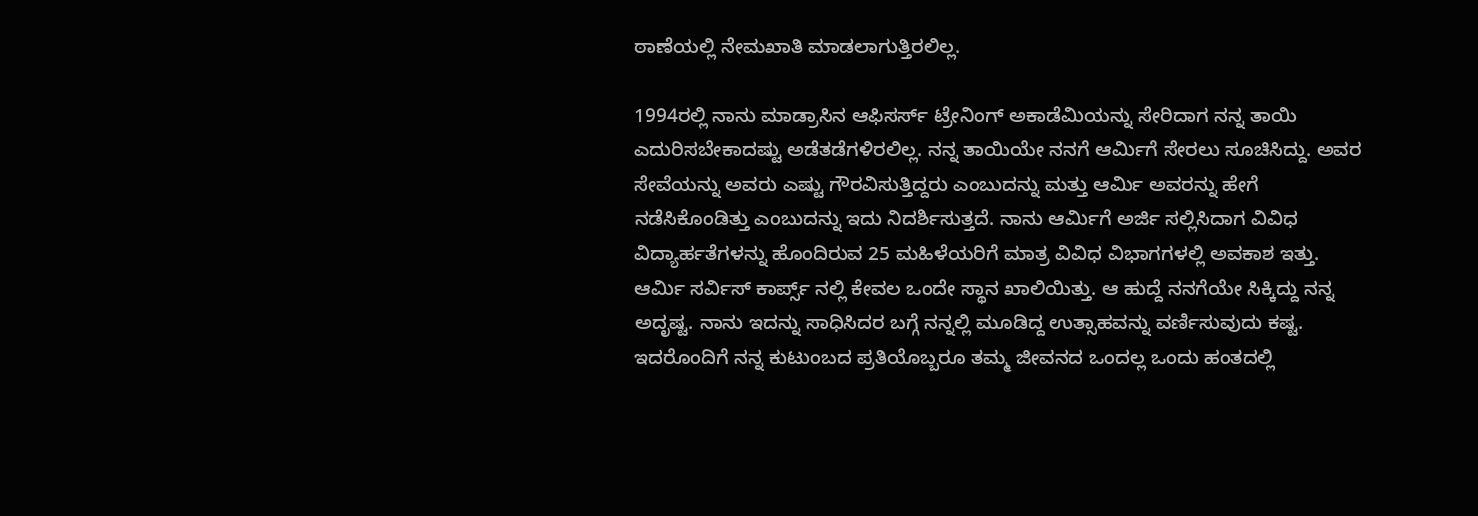ಠಾಣೆಯಲ್ಲಿ ನೇಮಖಾತಿ ಮಾಡಲಾಗುತ್ತಿರಲಿಲ್ಲ.

1994ರಲ್ಲಿ ನಾನು ಮಾಡ್ರಾಸಿನ ಆಫಿಸರ್ಸ್ ಟ್ರೇನಿಂಗ್ ಅಕಾಡೆಮಿಯನ್ನು ಸೇರಿದಾಗ ನನ್ನ ತಾಯಿ ಎದುರಿಸಬೇಕಾದಷ್ಟು ಅಡೆತಡೆಗಳಿರಲಿಲ್ಲ. ನನ್ನ ತಾಯಿಯೇ ನನಗೆ ಆರ್ಮಿಗೆ ಸೇರಲು ಸೂಚಿಸಿದ್ದು. ಅವರ ಸೇವೆಯನ್ನು ಅವರು ಎಷ್ಟು ಗೌರವಿಸುತ್ತಿದ್ದರು ಎಂಬುದನ್ನು ಮತ್ತು ಆರ್ಮಿ ಅವರನ್ನು ಹೇಗೆ ನಡೆಸಿಕೊಂಡಿತ್ತು ಎಂಬುದನ್ನು ಇದು ನಿದರ್ಶಿಸುತ್ತದೆ. ನಾನು ಆರ್ಮಿಗೆ ಅರ್ಜಿ ಸಲ್ಲಿಸಿದಾಗ ವಿವಿಧ ವಿದ್ಯಾರ್ಹತೆಗಳನ್ನು ಹೊಂದಿರುವ 25 ಮಹಿಳೆಯರಿಗೆ ಮಾತ್ರ ವಿವಿಧ ವಿಭಾಗಗಳಲ್ಲಿ ಅವಕಾಶ ಇತ್ತು. ಆರ್ಮಿ ಸರ್ವಿಸ್ ಕಾರ್ಪ್ಸ್ ನಲ್ಲಿ ಕೇವಲ ಒಂದೇ ಸ್ಥಾನ ಖಾಲಿಯಿತ್ತು. ಆ ಹುದ್ದೆ ನನಗೆಯೇ ಸಿಕ್ಕಿದ್ದು ನನ್ನ ಅದೃಷ್ಟ. ನಾನು ಇದನ್ನು ಸಾಧಿಸಿದರ ಬಗ್ಗೆ ನನ್ನಲ್ಲಿ ಮೂಡಿದ್ದ ಉತ್ಸಾಹವನ್ನು ವರ್ಣಿಸುವುದು ಕಷ್ಟ. ಇದರೊಂದಿಗೆ ನನ್ನ ಕುಟುಂಬದ ಪ್ರತಿಯೊಬ್ಬರೂ ತಮ್ಮ ಜೀವನದ ಒಂದಲ್ಲ ಒಂದು ಹಂತದಲ್ಲಿ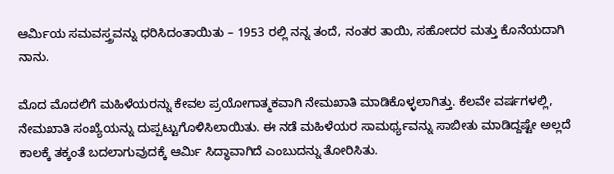ಆರ್ಮಿಯ ಸಮವಸ್ತ್ರವನ್ನು ಧರಿಸಿದಂತಾಯಿತು – 1953 ರಲ್ಲಿ ನನ್ನ ತಂದೆ, ನಂತರ ತಾಯಿ, ಸಹೋದರ ಮತ್ತು ಕೊನೆಯದಾಗಿ ನಾನು.

ಮೊದ ಮೊದಲಿಗೆ ಮಹಿಳೆಯರನ್ನು ಕೇವಲ ಪ್ರಯೋಗಾತ್ಮಕವಾಗಿ ನೇಮಖಾತಿ ಮಾಡಿಕೊಳ್ಳಲಾಗಿತ್ತು. ಕೆಲವೇ ವರ್ಷಗಳಲ್ಲಿ, ನೇಮಖಾತಿ ಸಂಖ್ಯೆಯನ್ನು ದುಪ್ಪಟ್ಟುಗೊಳಿಸಿಲಾಯಿತು. ಈ ನಡೆ ಮಹಿಳೆಯರ ಸಾಮರ್ಥ್ಯವನ್ನು ಸಾಬೀತು ಮಾಡಿದ್ದಷ್ಟೇ ಅಲ್ಲದೆ ಕಾಲಕ್ಕೆ ತಕ್ಕಂತೆ ಬದಲಾಗುವುದಕ್ಕೆ ಆರ್ಮಿ ಸಿದ್ಧಾವಾಗಿದೆ ಎಂಬುದನ್ನು ತೋರಿಸಿತು.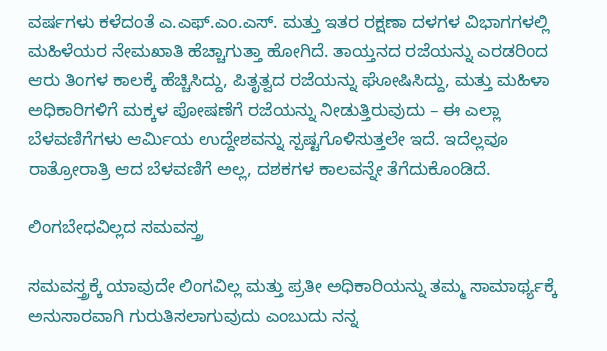ವರ್ಷಗಳು ಕಳೆದಂತೆ ಎ.ಎಫ್.ಎಂ.ಎಸ್. ಮತ್ತು ಇತರ ರಕ್ಷಣಾ ದಳಗಳ ವಿಭಾಗಗಳಲ್ಲಿ ಮಹಿಳೆಯರ ನೇಮಖಾತಿ ಹೆಚ್ಚಾಗುತ್ತಾ ಹೋಗಿದೆ. ತಾಯ್ತನದ ರಜೆಯನ್ನು ಎರಡರಿಂದ ಆರು ತಿಂಗಳ ಕಾಲಕ್ಕೆ ಹೆಚ್ಚಿಸಿದ್ದು, ಪಿತೃತ್ವದ ರಜೆಯನ್ನು ಘೋಷಿಸಿದ್ದು, ಮತ್ತು ಮಹಿಳಾ ಅಧಿಕಾರಿಗಳಿಗೆ ಮಕ್ಕಳ ಪೋಷಣೆಗೆ ರಜೆಯನ್ನು ನೀಡುತ್ತಿರುವುದು – ಈ ಎಲ್ಲಾ ಬೆಳವಣಿಗೆಗಳು ಆರ್ಮಿಯ ಉದ್ದೇಶವನ್ನು ಸ್ಪಷ್ಟಗೊಳಿಸುತ್ತಲೇ ಇದೆ. ಇದೆಲ್ಲವೂ ರಾತ್ರೋರಾತ್ರಿ ಆದ ಬೆಳವಣಿಗೆ ಅಲ್ಲ, ದಶಕಗಳ ಕಾಲವನ್ನೇ ತೆಗೆದುಕೊಂಡಿದೆ.

ಲಿಂಗಬೇಧವಿಲ್ಲದ ಸಮವಸ್ತ್ರ

ಸಮವಸ್ತ್ರಕ್ಕೆ ಯಾವುದೇ ಲಿಂಗವಿಲ್ಲ ಮತ್ತು ಪ್ರತೀ ಅಧಿಕಾರಿಯನ್ನು ತಮ್ಮ ಸಾಮಾರ್ಥ್ಯಕ್ಕೆ ಅನುಸಾರವಾಗಿ ಗುರುತಿಸಲಾಗುವುದು ಎಂಬುದು ನನ್ನ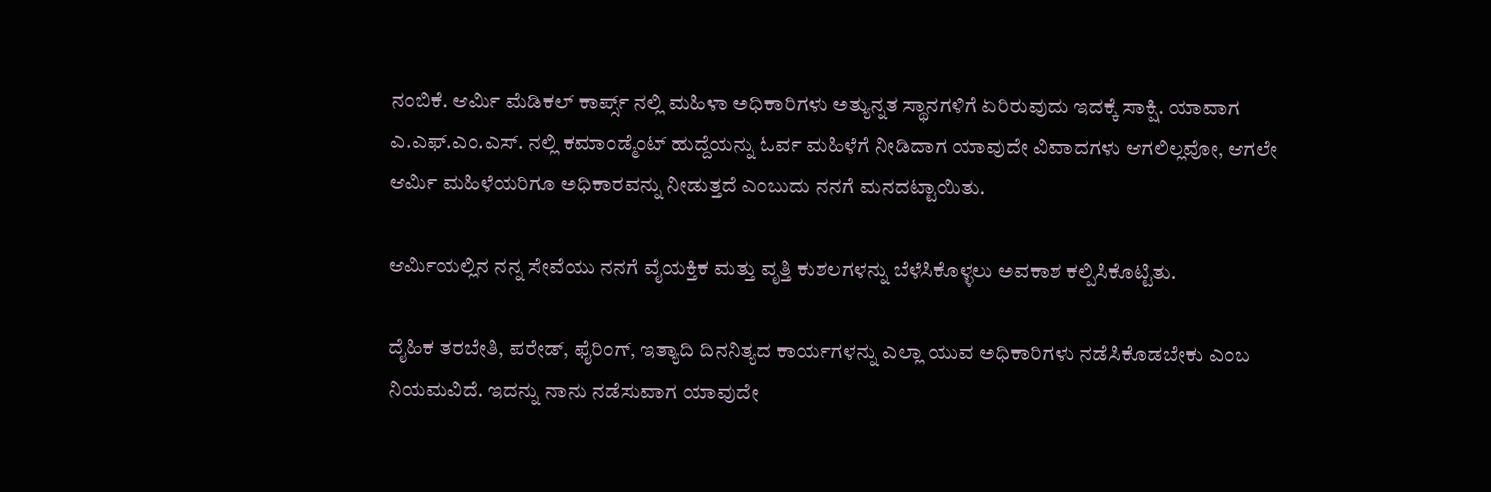ನಂಬಿಕೆ. ಆರ್ಮಿ ಮೆಡಿಕಲ್ ಕಾರ್ಪ್ಸ್ ನಲ್ಲಿ ಮಹಿಳಾ ಅಧಿಕಾರಿಗಳು ಅತ್ಯುನ್ನತ ಸ್ಥಾನಗಳಿಗೆ ಏರಿರುವುದು ಇದಕ್ಕೆ ಸಾಕ್ಷಿ. ಯಾವಾಗ ಎ.ಎಫ್.ಎಂ.ಎಸ್. ನಲ್ಲಿ ಕಮಾಂಡ್ಮೆಂಟ್ ಹುದ್ದೆಯನ್ನು ಓರ್ವ ಮಹಿಳೆಗೆ ನೀಡಿದಾಗ ಯಾವುದೇ ವಿವಾದಗಳು ಆಗಲಿಲ್ಲವೋ, ಆಗಲೇ ಆರ್ಮಿ ಮಹಿಳೆಯರಿಗೂ ಅಧಿಕಾರವನ್ನು ನೀಡುತ್ತದೆ ಎಂಬುದು ನನಗೆ ಮನದಟ್ಟಾಯಿತು.

ಆರ್ಮಿಯಲ್ಲಿನ ನನ್ನ ಸೇವೆಯು ನನಗೆ ವೈಯಕ್ತಿಕ ಮತ್ತು ವೃತ್ತಿ ಕುಶಲಗಳನ್ನು ಬೆಳೆಸಿಕೊಳ್ಳಲು ಅವಕಾಶ ಕಲ್ಪಿಸಿಕೊಟ್ಟಿತು.

ದೈಹಿಕ ತರಬೇತಿ, ಪರೇಡ್, ಫೈರಿಂಗ್, ಇತ್ಯಾದಿ ದಿನನಿತ್ಯದ ಕಾರ್ಯಗಳನ್ನು ಎಲ್ಲಾ ಯುವ ಅಧಿಕಾರಿಗಳು ನಡೆಸಿಕೊಡಬೇಕು ಎಂಬ ನಿಯಮವಿದೆ. ಇದನ್ನು ನಾನು ನಡೆಸುವಾಗ ಯಾವುದೇ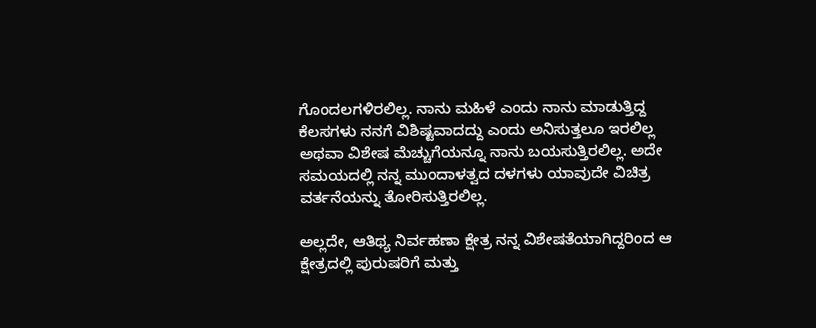ಗೊಂದಲಗಳಿರಲಿಲ್ಲ. ನಾನು ಮಹಿಳೆ ಎಂದು ನಾನು ಮಾಡುತ್ತಿದ್ದ ಕೆಲಸಗಳು ನನಗೆ ವಿಶಿಷ್ಟವಾದದ್ದು ಎಂದು ಅನಿಸುತ್ತಲೂ ಇರಲಿಲ್ಲ ಅಥವಾ ವಿಶೇಷ ಮೆಚ್ಚುಗೆಯನ್ನೂ ನಾನು ಬಯಸುತ್ತಿರಲಿಲ್ಲ. ಅದೇ ಸಮಯದಲ್ಲಿ ನನ್ನ ಮುಂದಾಳತ್ವದ ದಳಗಳು ಯಾವುದೇ ವಿಚಿತ್ರ ವರ್ತನೆಯನ್ನು ತೋರಿಸುತ್ತಿರಲಿಲ್ಲ.

ಅಲ್ಲದೇ, ಆತಿಥ್ಯ ನಿರ್ವಹಣಾ ಕ್ಷೇತ್ರ ನನ್ನ ವಿಶೇಷತೆಯಾಗಿದ್ದರಿಂದ ಆ ಕ್ಷೇತ್ರದಲ್ಲಿ ಪುರುಷರಿಗೆ ಮತ್ತು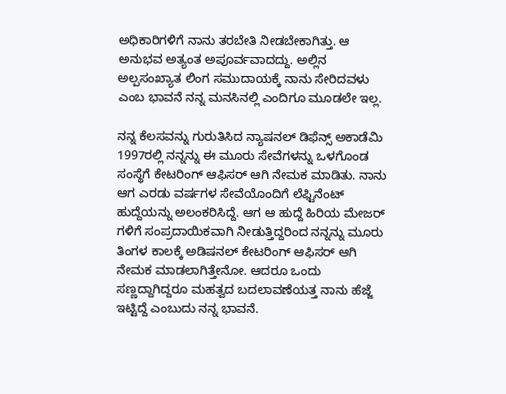ಅಧಿಕಾರಿಗಳಿಗೆ ನಾನು ತರಬೇತಿ ನೀಡಬೇಕಾಗಿತ್ತು. ಆ ಅನುಭವ ಅತ್ಯಂತ ಅಪೂರ್ವವಾದದ್ದು. ಅಲ್ಲಿನ ಅಲ್ಪಸಂಖ್ಯಾತ ಲಿಂಗ ಸಮುದಾಯಕ್ಕೆ ನಾನು ಸೇರಿದವಳು ಎಂಬ ಭಾವನೆ ನನ್ನ ಮನಸಿನಲ್ಲಿ ಎಂದಿಗೂ ಮೂಡಲೇ ಇಲ್ಲ.

ನನ್ನ ಕೆಲಸವನ್ನು ಗುರುತಿಸಿದ ನ್ಯಾಷನಲ್ ಡಿಫೆನ್ಸ್ ಅಕಾಡೆಮಿ 1997ರಲ್ಲಿ ನನ್ನನ್ನು ಈ ಮೂರು ಸೇವೆಗಳನ್ನು ಒಳಗೊಂಡ ಸಂಸ್ಥೆಗೆ ಕೇಟರಿಂಗ್ ಆಫಿಸರ್ ಆಗಿ ನೇಮಕ ಮಾಡಿತು. ನಾನು ಆಗ ಎರಡು ವರ್ಷಗಳ ಸೇವೆಯೊಂದಿಗೆ ಲೆಫ್ಟಿನೆಂಟ್ ಹುದ್ದೆಯನ್ನು ಅಲಂಕರಿಸಿದ್ದೆ. ಆಗ ಆ ಹುದ್ದೆ ಹಿರಿಯ ಮೇಜರ್ ಗಳಿಗೆ ಸಂಪ್ರದಾಯಿಕವಾಗಿ ನೀಡುತ್ತಿದ್ದರಿಂದ ನನ್ನನ್ನು ಮೂರು ತಿಂಗಳ ಕಾಲಕ್ಕೆ ಅಡಿಷನಲ್ ಕೇಟರಿಂಗ್ ಆಫಿಸರ್ ಆಗಿ ನೇಮಕ ಮಾಡಲಾಗಿತ್ತೇನೋ. ಆದರೂ ಒಂದು ಸಣ್ಣದ್ದಾಗಿದ್ದರೂ ಮಹತ್ವದ ಬದಲಾವಣೆಯತ್ತ ನಾನು ಹೆಜ್ಜೆ ಇಟ್ಟಿದ್ದೆ ಎಂಬುದು ನನ್ನ ಭಾವನೆ.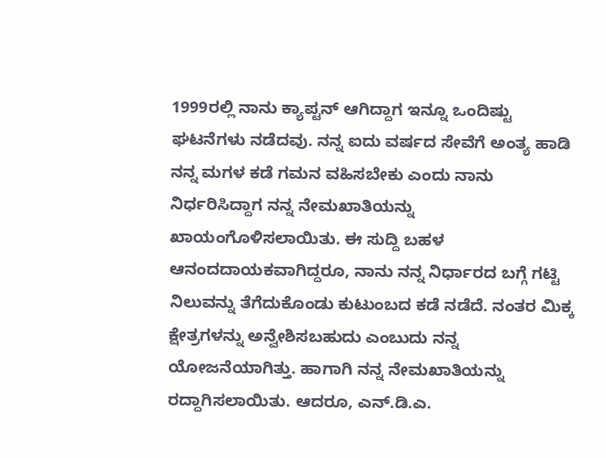1999ರಲ್ಲಿ ನಾನು ಕ್ಯಾಪ್ಟನ್ ಆಗಿದ್ದಾಗ ಇನ್ನೂ ಒಂದಿಷ್ಟು ಘಟನೆಗಳು ನಡೆದವು. ನನ್ನ ಐದು ವರ್ಷದ ಸೇವೆಗೆ ಅಂತ್ಯ ಹಾಡಿ ನನ್ನ ಮಗಳ ಕಡೆ ಗಮನ ವಹಿಸಬೇಕು ಎಂದು ನಾನು ನಿರ್ಧರಿಸಿದ್ದಾಗ ನನ್ನ ನೇಮಖಾತಿಯನ್ನು ಖಾಯಂಗೊಳಿಸಲಾಯಿತು. ಈ ಸುದ್ದಿ ಬಹಳ ಆನಂದದಾಯಕವಾಗಿದ್ದರೂ, ನಾನು ನನ್ನ ನಿರ್ಧಾರದ ಬಗ್ಗೆ ಗಟ್ಟಿ ನಿಲುವನ್ನು ತೆಗೆದುಕೊಂಡು ಕುಟುಂಬದ ಕಡೆ ನಡೆದೆ. ನಂತರ ಮಿಕ್ಕ ಕ್ಷೇತ್ರಗಳನ್ನು ಅನ್ವೇಶಿಸಬಹುದು ಎಂಬುದು ನನ್ನ ಯೋಜನೆಯಾಗಿತ್ತು. ಹಾಗಾಗಿ ನನ್ನ ನೇಮಖಾತಿಯನ್ನು ರದ್ದಾಗಿಸಲಾಯಿತು. ಆದರೂ, ಎನ್.ಡಿ.ಎ.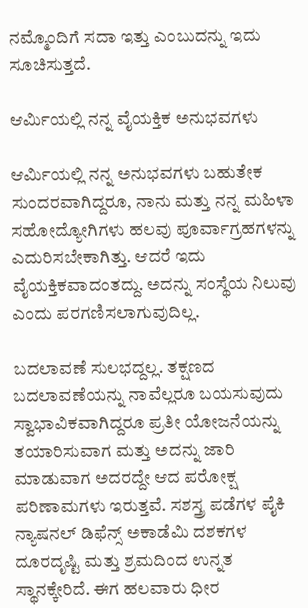ನಮ್ಮೊಂದಿಗೆ ಸದಾ ಇತ್ತು ಎಂಬುದನ್ನು ಇದು ಸೂಚಿಸುತ್ತದೆ.

ಆರ್ಮಿಯಲ್ಲಿ ನನ್ನ ವೈಯಕ್ತಿಕ ಅನುಭವಗಳು

ಆರ್ಮಿಯಲ್ಲಿ ನನ್ನ ಅನುಭವಗಳು ಬಹುತೇಕ ಸುಂದರವಾಗಿದ್ದರೂ, ನಾನು ಮತ್ತು ನನ್ನ ಮಹಿಳಾ ಸಹೋದ್ಯೋಗಿಗಳು ಹಲವು ಪೂರ್ವಾಗ್ರಹಗಳನ್ನು ಎದುರಿಸಬೇಕಾಗಿತ್ತು. ಆದರೆ ಇದು ವೈಯಕ್ತಿಕವಾದಂತದ್ದು. ಅದನ್ನು ಸಂಸ್ಥೆಯ ನಿಲುವು ಎಂದು ಪರಗಣಿಸಲಾಗುವುದಿಲ್ಲ.

ಬದಲಾವಣೆ ಸುಲಭದ್ದಲ್ಲ. ತಕ್ಷಣದ ಬದಲಾವಣೆಯನ್ನು ನಾವೆಲ್ಲರೂ ಬಯಸುವುದು ಸ್ವಾಭಾವಿಕವಾಗಿದ್ದರೂ ಪ್ರತೀ ಯೋಜನೆಯನ್ನು ತಯಾರಿಸುವಾಗ ಮತ್ತು ಅದನ್ನು ಜಾರಿ ಮಾಡುವಾಗ ಅದರದ್ದೇ ಆದ ಪರೋಕ್ಷ ಪರಿಣಾಮಗಳು ಇರುತ್ತವೆ. ಸಶಸ್ತ್ರ ಪಡೆಗಳ ಪೈಕಿ ನ್ಯಾಷನಲ್ ಡಿಫೆನ್ಸ್ ಅಕಾಡೆಮಿ ದಶಕಗಳ ದೂರದೃಷ್ಟಿ ಮತ್ತು ಶ್ರಮದಿಂದ ಉನ್ನತ ಸ್ಥಾನಕ್ಕೇರಿದೆ. ಈಗ ಹಲವಾರು ಧೀರ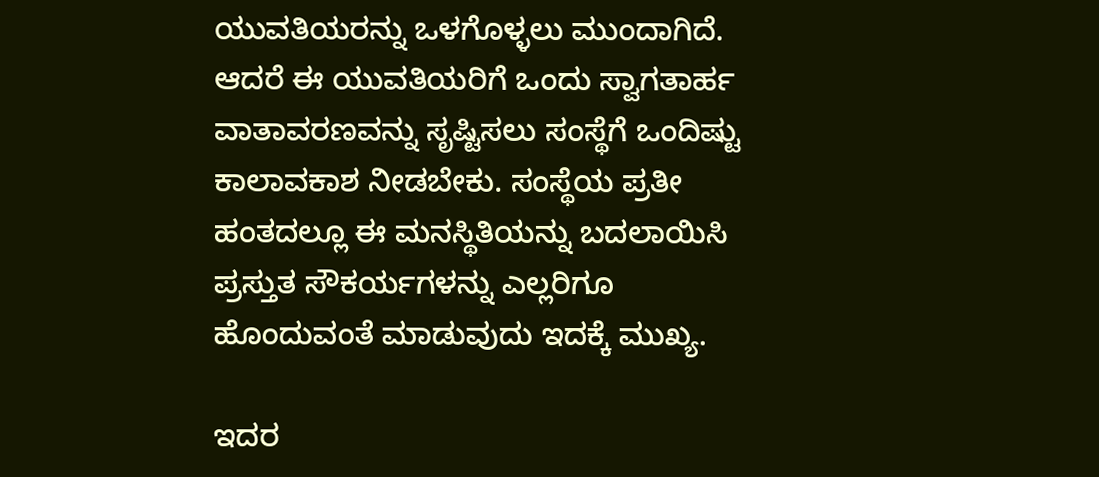ಯುವತಿಯರನ್ನು ಒಳಗೊಳ್ಳಲು ಮುಂದಾಗಿದೆ. ಆದರೆ ಈ ಯುವತಿಯರಿಗೆ ಒಂದು ಸ್ವಾಗತಾರ್ಹ ವಾತಾವರಣವನ್ನು ಸೃಷ್ಟಿಸಲು ಸಂಸ್ಥೆಗೆ ಒಂದಿಷ್ಟು ಕಾಲಾವಕಾಶ ನೀಡಬೇಕು. ಸಂಸ್ಥೆಯ ಪ್ರತೀ ಹಂತದಲ್ಲೂ ಈ ಮನಸ್ಥಿತಿಯನ್ನು ಬದಲಾಯಿಸಿ ಪ್ರಸ್ತುತ ಸೌಕರ್ಯಗಳನ್ನು ಎಲ್ಲರಿಗೂ ಹೊಂದುವಂತೆ ಮಾಡುವುದು ಇದಕ್ಕೆ ಮುಖ್ಯ.

ಇದರ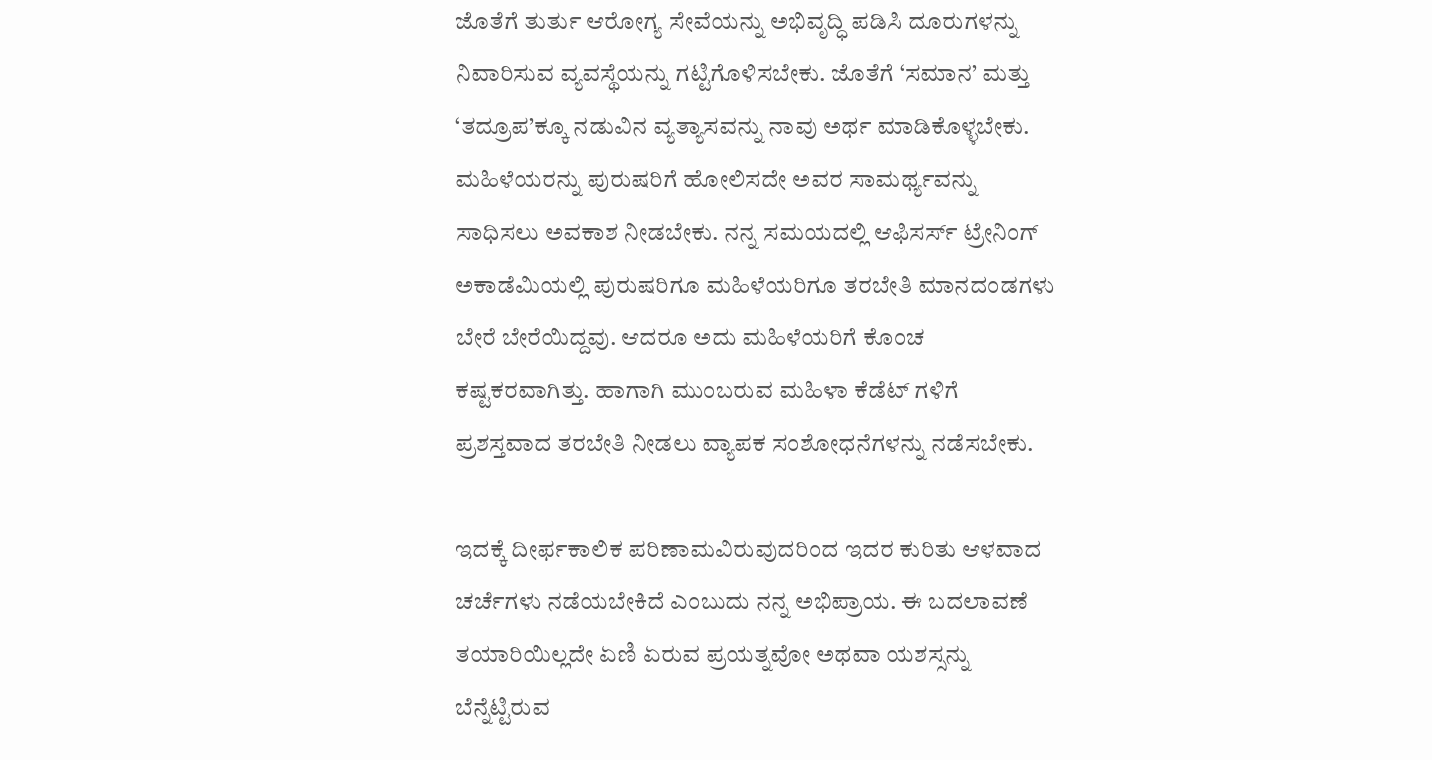ಜೊತೆಗೆ ತುರ್ತು ಆರೋಗ್ಯ ಸೇವೆಯನ್ನು ಅಭಿವೃದ್ಧಿ ಪಡಿಸಿ ದೂರುಗಳನ್ನು ನಿವಾರಿಸುವ ವ್ಯವಸ್ಥೆಯನ್ನು ಗಟ್ಟಿಗೊಳಿಸಬೇಕು. ಜೊತೆಗೆ ‘ಸಮಾನ’ ಮತ್ತು ‘ತದ್ರೂಪ’ಕ್ಕೂ ನಡುವಿನ ವ್ಯತ್ಯಾಸವನ್ನು ನಾವು ಅರ್ಥ ಮಾಡಿಕೊಳ್ಳಬೇಕು. ಮಹಿಳೆಯರನ್ನು ಪುರುಷರಿಗೆ ಹೋಲಿಸದೇ ಅವರ ಸಾಮರ್ಥ್ಯವನ್ನು ಸಾಧಿಸಲು ಅವಕಾಶ ನೀಡಬೇಕು. ನನ್ನ ಸಮಯದಲ್ಲಿ ಆಫಿಸರ್ಸ್ ಟ್ರೇನಿಂಗ್ ಅಕಾಡೆಮಿಯಲ್ಲಿ ಪುರುಷರಿಗೂ ಮಹಿಳೆಯರಿಗೂ ತರಬೇತಿ ಮಾನದಂಡಗಳು ಬೇರೆ ಬೇರೆಯಿದ್ದವು. ಆದರೂ ಅದು ಮಹಿಳೆಯರಿಗೆ ಕೊಂಚ ಕಷ್ಟಕರವಾಗಿತ್ತು. ಹಾಗಾಗಿ ಮುಂಬರುವ ಮಹಿಳಾ ಕೆಡೆಟ್ ಗಳಿಗೆ ಪ್ರಶಸ್ತವಾದ ತರಬೇತಿ ನೀಡಲು ವ್ಯಾಪಕ ಸಂಶೋಧನೆಗಳನ್ನು ನಡೆಸಬೇಕು.

ಇದಕ್ಕೆ ದೀರ್ಫಕಾಲಿಕ ಪರಿಣಾಮವಿರುವುದರಿಂದ ಇದರ ಕುರಿತು ಆಳವಾದ ಚರ್ಚೆಗಳು ನಡೆಯಬೇಕಿದೆ ಎಂಬುದು ನನ್ನ ಅಭಿಪ್ರಾಯ. ಈ ಬದಲಾವಣೆ ತಯಾರಿಯಿಲ್ಲದೇ ಏಣಿ ಏರುವ ಪ್ರಯತ್ನವೋ ಅಥವಾ ಯಶಸ್ಸನ್ನು ಬೆನ್ನೆಟ್ಟಿರುವ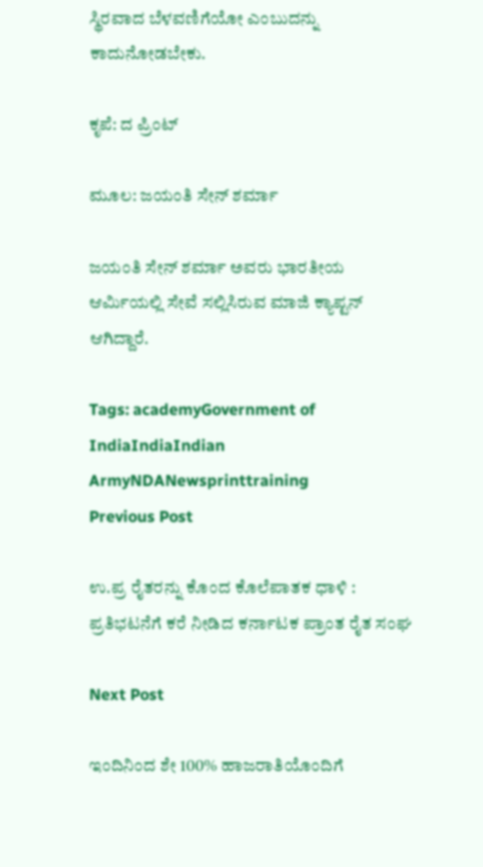ಸ್ಥಿರವಾದ ಬೆಳವಣಿಗೆಯೋ ಎಂಬುದನ್ನು ಕಾದುನೋಡಬೇಕು.

ಕೃಪೆ: ದ ಪ್ರಿಂಟ್

ಮೂಲ: ಜಯಂತಿ ಸೇನ್ ಶರ್ಮಾ

ಜಯಂತಿ ಸೇನ್ ಶರ್ಮಾ ಅವರು ಭಾರತೀಯ ಆರ್ಮಿಯಲ್ಲಿ ಸೇವೆ ಸಲ್ಲಿಸಿರುವ ಮಾಜಿ ಕ್ಯಾಪ್ಟನ್ ಆಗಿದ್ದಾರೆ.

Tags: academyGovernment of IndiaIndiaIndian ArmyNDANewsprinttraining
Previous Post

ಉ.ಪ್ರ ರೈತರನ್ನು ಕೊಂದ ಕೊಲೆಪಾತಕ ಧಾಳಿ : ಪ್ರತಿಭಟನೆಗೆ ಕರೆ ನೀಡಿದ ಕರ್ನಾಟಕ ಪ್ರಾಂತ ರೈತ ಸಂಘ

Next Post

ಇಂದಿನಿಂದ ಶೇ 100% ಹಾಜರಾತಿಯೊಂದಿಗೆ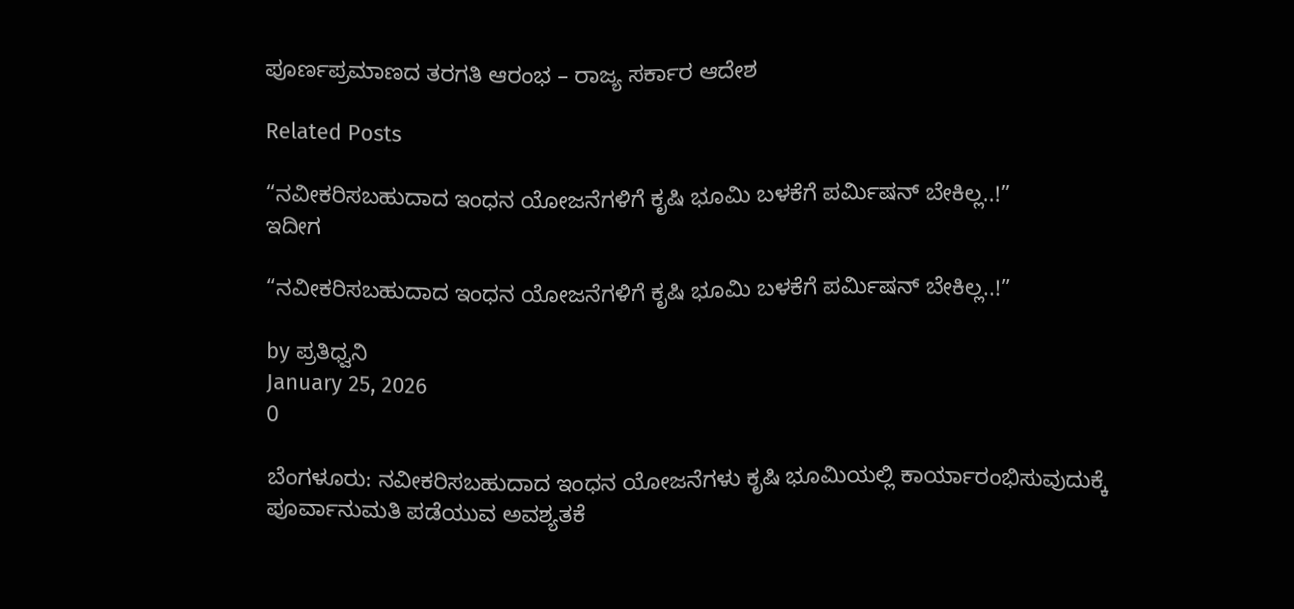ಪೂರ್ಣಪ್ರಮಾಣದ ತರಗತಿ ಆರಂಭ – ರಾಜ್ಯ ಸರ್ಕಾರ ಆದೇಶ

Related Posts

“ನವೀಕರಿಸಬಹುದಾದ ಇಂಧನ ಯೋಜನೆಗಳಿಗೆ ಕೃಷಿ ಭೂಮಿ ಬಳಕೆಗೆ ಪರ್ಮಿಷನ್‌ ಬೇಕಿಲ್ಲ..!”
ಇದೀಗ

“ನವೀಕರಿಸಬಹುದಾದ ಇಂಧನ ಯೋಜನೆಗಳಿಗೆ ಕೃಷಿ ಭೂಮಿ ಬಳಕೆಗೆ ಪರ್ಮಿಷನ್‌ ಬೇಕಿಲ್ಲ..!”

by ಪ್ರತಿಧ್ವನಿ
January 25, 2026
0

ಬೆಂಗಳೂರು: ನವೀಕರಿಸಬಹುದಾದ ಇಂಧನ ಯೋಜನೆಗಳು ಕೃಷಿ ಭೂಮಿಯಲ್ಲಿ ಕಾರ್ಯಾರಂಭಿಸುವುದುಕ್ಕೆ ಪೂರ್ವಾನುಮತಿ ಪಡೆಯುವ ಅವಶ್ಯತಕೆ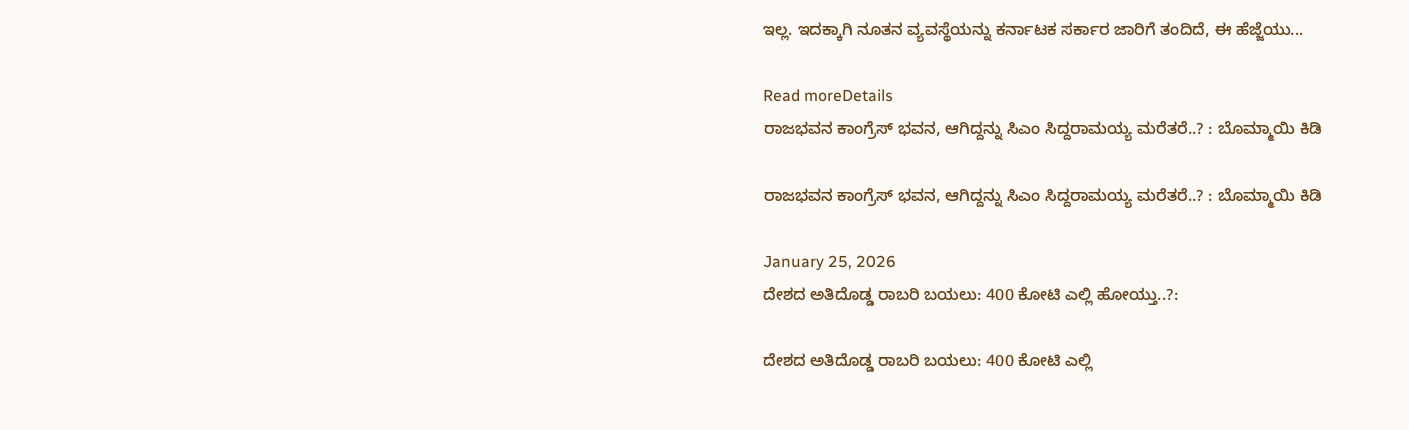ಇಲ್ಲ. ಇದಕ್ಕಾಗಿ ನೂತನ ವ್ಯವಸ್ಥೆಯನ್ನು ಕರ್ನಾಟಕ ಸರ್ಕಾರ ಜಾರಿಗೆ ತಂದಿದೆ, ಈ ಹೆಜ್ಜೆಯು...

Read moreDetails
ರಾಜಭವನ ಕಾಂಗ್ರೆಸ್ ಭವನ, ಆಗಿದ್ದನ್ನು ಸಿಎಂ ಸಿದ್ದರಾಮಯ್ಯ ಮರೆತರೆ..? : ಬೊಮ್ಮಾಯಿ ಕಿಡಿ

ರಾಜಭವನ ಕಾಂಗ್ರೆಸ್ ಭವನ, ಆಗಿದ್ದನ್ನು ಸಿಎಂ ಸಿದ್ದರಾಮಯ್ಯ ಮರೆತರೆ..? : ಬೊಮ್ಮಾಯಿ ಕಿಡಿ

January 25, 2026
ದೇಶದ ಅತಿದೊಡ್ಡ ರಾಬರಿ ಬಯಲು: 400 ಕೋಟಿ ಎಲ್ಲಿ ಹೋಯ್ತು..?:

ದೇಶದ ಅತಿದೊಡ್ಡ ರಾಬರಿ ಬಯಲು: 400 ಕೋಟಿ ಎಲ್ಲಿ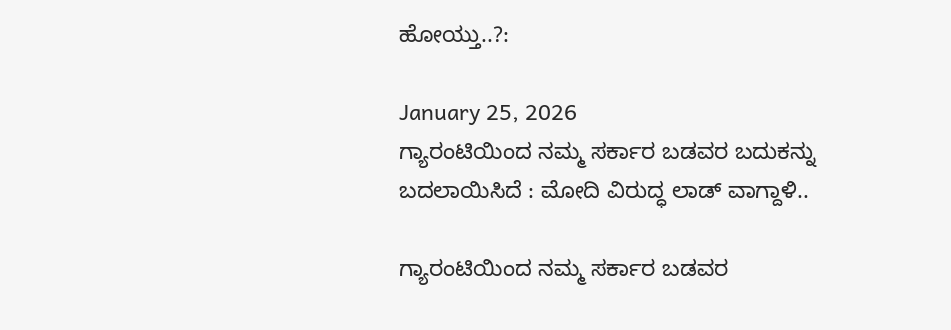ಹೋಯ್ತು..?:

January 25, 2026
ಗ್ಯಾರಂಟಿಯಿಂದ ನಮ್ಮ ಸರ್ಕಾರ ಬಡವರ ಬದುಕನ್ನು ಬದಲಾಯಿಸಿದೆ : ಮೋದಿ ವಿರುದ್ಧ ಲಾಡ್‌ ವಾಗ್ದಾಳಿ..

ಗ್ಯಾರಂಟಿಯಿಂದ ನಮ್ಮ ಸರ್ಕಾರ ಬಡವರ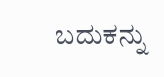ಬದುಕನ್ನು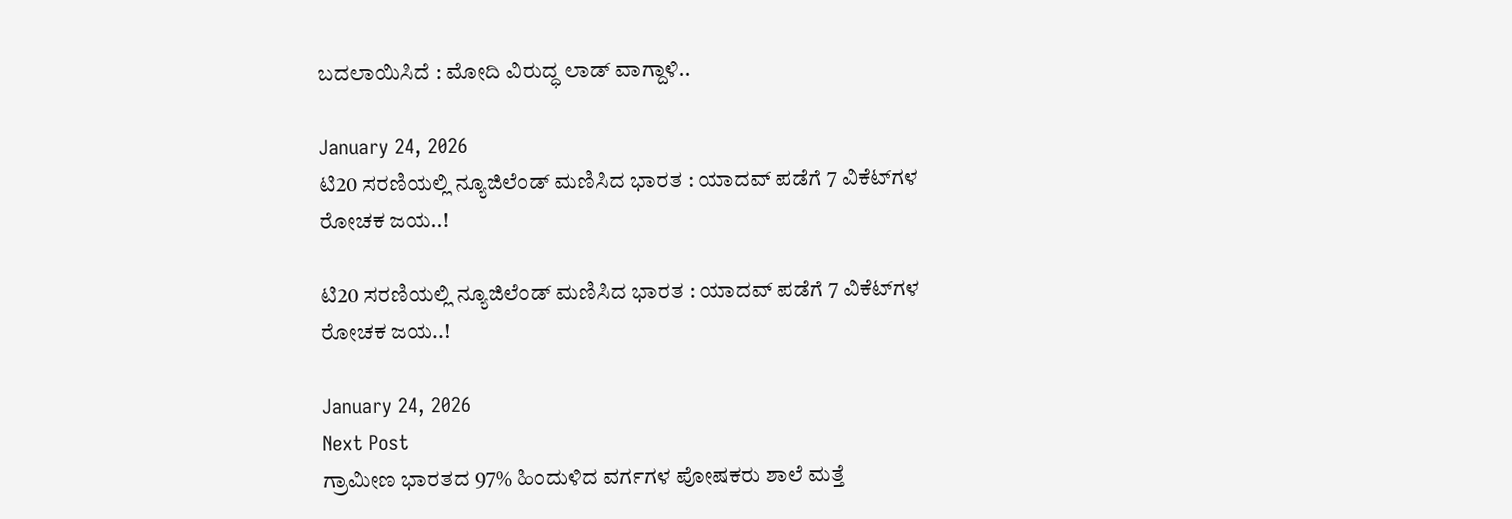ಬದಲಾಯಿಸಿದೆ : ಮೋದಿ ವಿರುದ್ಧ ಲಾಡ್‌ ವಾಗ್ದಾಳಿ..

January 24, 2026
ಟಿ20 ಸರಣಿಯಲ್ಲಿ ನ್ಯೂಜಿಲೆಂಡ್‌ ಮಣಿಸಿದ ಭಾರತ : ಯಾದವ್‌ ಪಡೆಗೆ 7 ವಿಕೆಟ್‌ಗಳ ರೋಚಕ ಜಯ..!

ಟಿ20 ಸರಣಿಯಲ್ಲಿ ನ್ಯೂಜಿಲೆಂಡ್‌ ಮಣಿಸಿದ ಭಾರತ : ಯಾದವ್‌ ಪಡೆಗೆ 7 ವಿಕೆಟ್‌ಗಳ ರೋಚಕ ಜಯ..!

January 24, 2026
Next Post
ಗ್ರಾಮೀಣ ಭಾರತದ 97% ಹಿಂದುಳಿದ ವರ್ಗಗಳ ಪೋಷಕರು ಶಾಲೆ ಮತ್ತೆ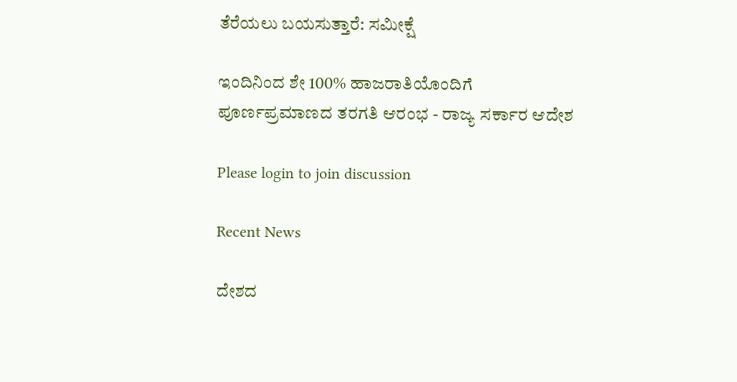ತೆರೆಯಲು ಬಯಸುತ್ತಾರೆ: ಸಮೀಕ್ಷೆ

ಇಂದಿನಿಂದ ಶೇ 100% ಹಾಜರಾತಿಯೊಂದಿಗೆ ಪೂರ್ಣಪ್ರಮಾಣದ ತರಗತಿ ಆರಂಭ - ರಾಜ್ಯ ಸರ್ಕಾರ ಆದೇಶ

Please login to join discussion

Recent News

ದೇಶದ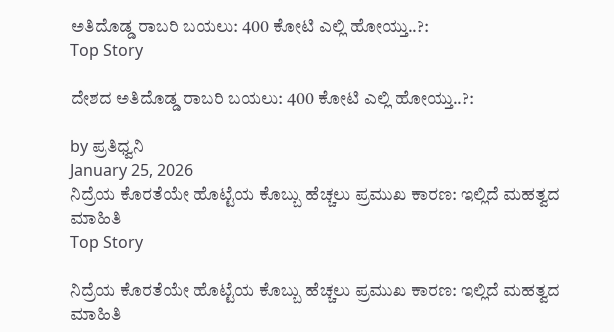ಅತಿದೊಡ್ಡ ರಾಬರಿ ಬಯಲು: 400 ಕೋಟಿ ಎಲ್ಲಿ ಹೋಯ್ತು..?:
Top Story

ದೇಶದ ಅತಿದೊಡ್ಡ ರಾಬರಿ ಬಯಲು: 400 ಕೋಟಿ ಎಲ್ಲಿ ಹೋಯ್ತು..?:

by ಪ್ರತಿಧ್ವನಿ
January 25, 2026
ನಿದ್ರೆಯ ಕೊರತೆಯೇ ಹೊಟ್ಟೆಯ ಕೊಬ್ಬು ಹೆಚ್ಚಲು ಪ್ರಮುಖ ಕಾರಣ: ಇಲ್ಲಿದೆ ಮಹತ್ವದ ಮಾಹಿತಿ
Top Story

ನಿದ್ರೆಯ ಕೊರತೆಯೇ ಹೊಟ್ಟೆಯ ಕೊಬ್ಬು ಹೆಚ್ಚಲು ಪ್ರಮುಖ ಕಾರಣ: ಇಲ್ಲಿದೆ ಮಹತ್ವದ ಮಾಹಿತಿ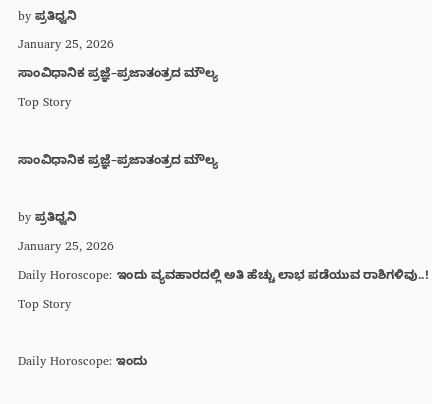by ಪ್ರತಿಧ್ವನಿ
January 25, 2026
ಸಾಂವಿಧಾನಿಕ ಪ್ರಜ್ಞೆ–ಪ್ರಜಾತಂತ್ರದ ಮೌಲ್ಯ
Top Story

ಸಾಂವಿಧಾನಿಕ ಪ್ರಜ್ಞೆ–ಪ್ರಜಾತಂತ್ರದ ಮೌಲ್ಯ

by ಪ್ರತಿಧ್ವನಿ
January 25, 2026
Daily Horoscope: ಇಂದು ವ್ಯವಹಾರದಲ್ಲಿ ಅತಿ ಹೆಚ್ಚು ಲಾಭ ಪಡೆಯುವ ರಾಶಿಗಳಿವು..!
Top Story

Daily Horoscope: ಇಂದು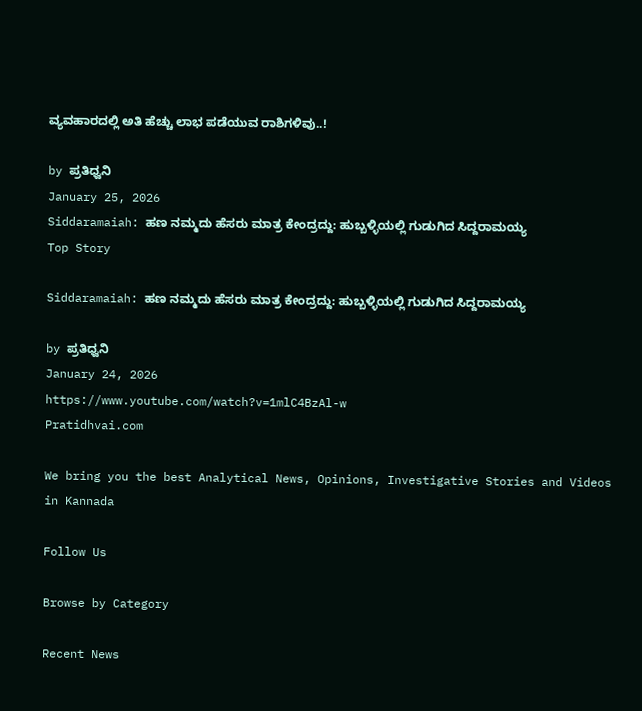ವ್ಯವಹಾರದಲ್ಲಿ ಅತಿ ಹೆಚ್ಚು ಲಾಭ ಪಡೆಯುವ ರಾಶಿಗಳಿವು..!

by ಪ್ರತಿಧ್ವನಿ
January 25, 2026
Siddaramaiah: ಹಣ ನಮ್ಮದು ಹೆಸರು ಮಾತ್ರ ಕೇಂದ್ರದ್ದು: ಹುಬ್ಬಳ್ಳಿಯಲ್ಲಿ ಗುಡುಗಿದ ಸಿದ್ದರಾಮಯ್ಯ
Top Story

Siddaramaiah: ಹಣ ನಮ್ಮದು ಹೆಸರು ಮಾತ್ರ ಕೇಂದ್ರದ್ದು: ಹುಬ್ಬಳ್ಳಿಯಲ್ಲಿ ಗುಡುಗಿದ ಸಿದ್ದರಾಮಯ್ಯ

by ಪ್ರತಿಧ್ವನಿ
January 24, 2026
https://www.youtube.com/watch?v=1mlC4BzAl-w
Pratidhvai.com

We bring you the best Analytical News, Opinions, Investigative Stories and Videos in Kannada

Follow Us

Browse by Category

Recent News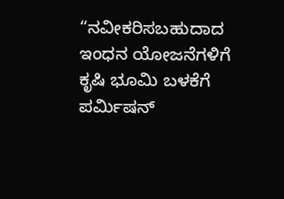“ನವೀಕರಿಸಬಹುದಾದ ಇಂಧನ ಯೋಜನೆಗಳಿಗೆ ಕೃಷಿ ಭೂಮಿ ಬಳಕೆಗೆ ಪರ್ಮಿಷನ್‌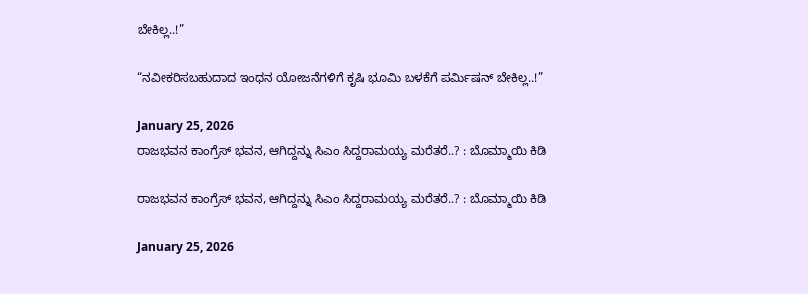ಬೇಕಿಲ್ಲ..!”

“ನವೀಕರಿಸಬಹುದಾದ ಇಂಧನ ಯೋಜನೆಗಳಿಗೆ ಕೃಷಿ ಭೂಮಿ ಬಳಕೆಗೆ ಪರ್ಮಿಷನ್‌ ಬೇಕಿಲ್ಲ..!”

January 25, 2026
ರಾಜಭವನ ಕಾಂಗ್ರೆಸ್ ಭವನ, ಆಗಿದ್ದನ್ನು ಸಿಎಂ ಸಿದ್ದರಾಮಯ್ಯ ಮರೆತರೆ..? : ಬೊಮ್ಮಾಯಿ ಕಿಡಿ

ರಾಜಭವನ ಕಾಂಗ್ರೆಸ್ ಭವನ, ಆಗಿದ್ದನ್ನು ಸಿಎಂ ಸಿದ್ದರಾಮಯ್ಯ ಮರೆತರೆ..? : ಬೊಮ್ಮಾಯಿ ಕಿಡಿ

January 25, 2026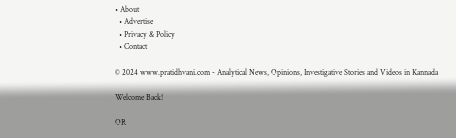• About
  • Advertise
  • Privacy & Policy
  • Contact

© 2024 www.pratidhvani.com - Analytical News, Opinions, Investigative Stories and Videos in Kannada

Welcome Back!

OR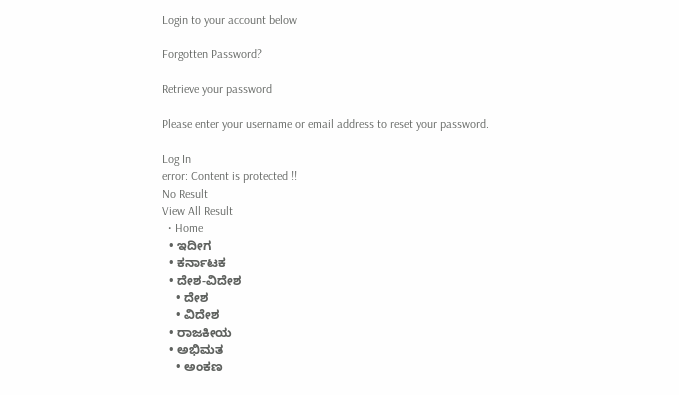Login to your account below

Forgotten Password?

Retrieve your password

Please enter your username or email address to reset your password.

Log In
error: Content is protected !!
No Result
View All Result
  • Home
  • ಇದೀಗ
  • ಕರ್ನಾಟಕ
  • ದೇಶ-ವಿದೇಶ
    • ದೇಶ
    • ವಿದೇಶ
  • ರಾಜಕೀಯ
  • ಅಭಿಮತ
    • ಅಂಕಣ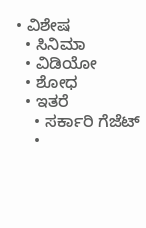• ವಿಶೇಷ
  • ಸಿನಿಮಾ
  • ವಿಡಿಯೋ
  • ಶೋಧ
  • ಇತರೆ
    • ಸರ್ಕಾರಿ ಗೆಜೆಟ್
    •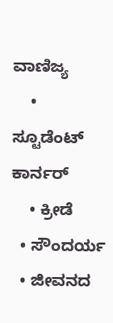ವಾಣಿಜ್ಯ
    • ಸ್ಟೂಡೆಂಟ್‌ ಕಾರ್ನರ್
    • ಕ್ರೀಡೆ
  • ಸೌಂದರ್ಯ
  • ಜೀವನದ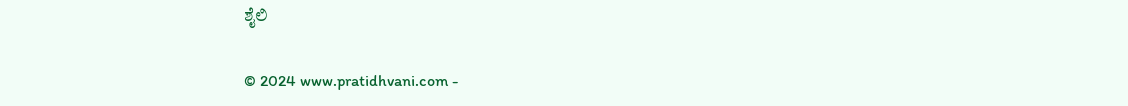ಶೈಲಿ

© 2024 www.pratidhvani.com -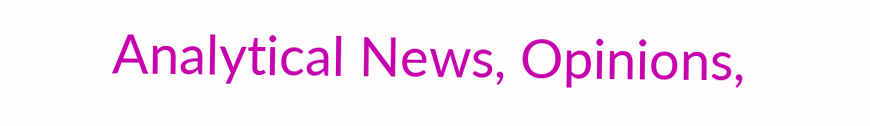Analytical News, Opinions,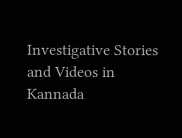Investigative Stories and Videos in Kannada